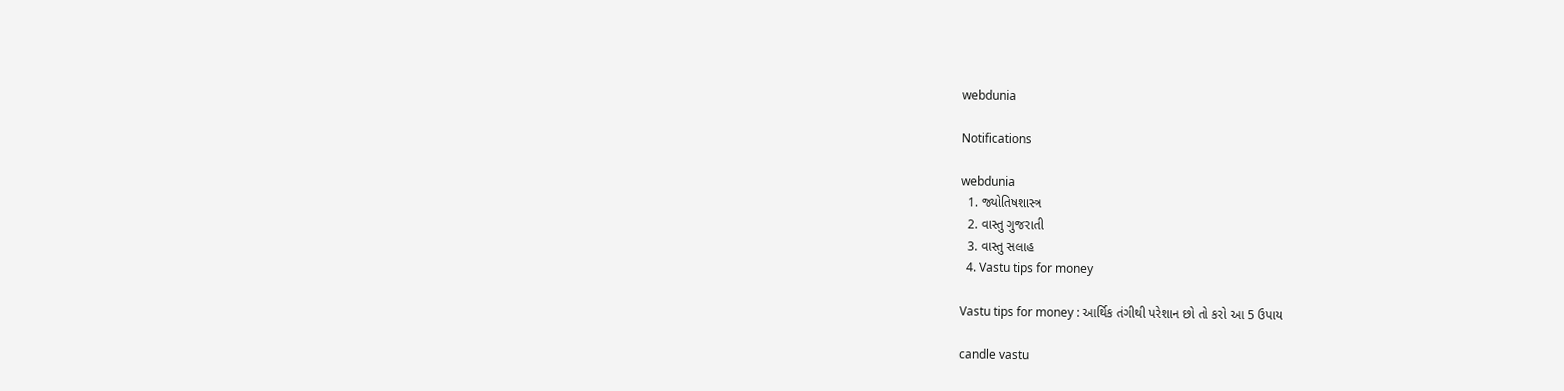webdunia

Notifications

webdunia
  1. જ્યોતિષશાસ્ત્ર
  2. વાસ્તુ ગુજરાતી
  3. વાસ્તુ સલાહ
  4. Vastu tips for money

Vastu tips for money : આર્થિક તંગીથી પરેશાન છો તો કરો આ 5 ઉપાય

candle vastu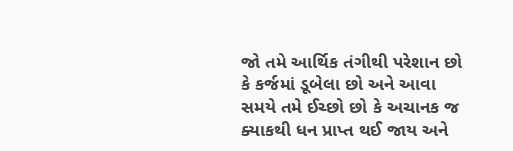જો તમે આર્થિક તંગીથી પરેશાન છો કે કર્જમાં ડૂબેલા છો અને આવા સમયે તમે ઈચ્છો છો કે અચાનક જ ક્યાકથી ધન પ્રાપ્ત થઈ જાય અને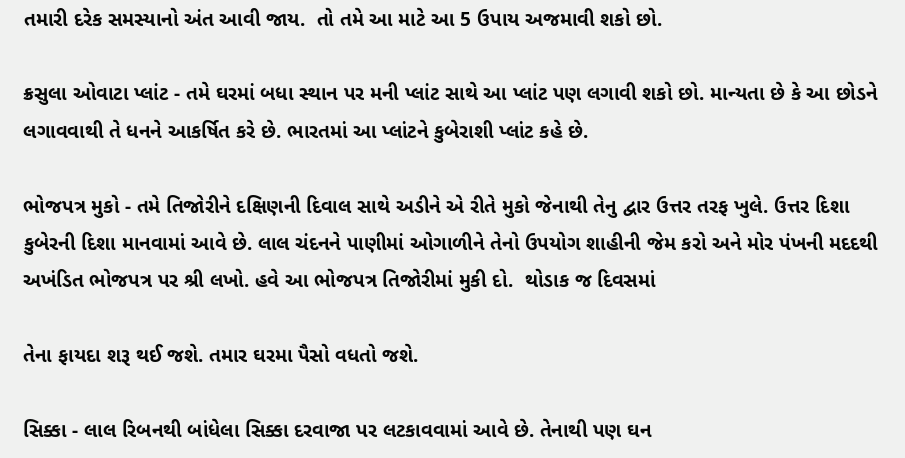તમારી દરેક સમસ્યાનો અંત આવી જાય.  તો તમે આ માટે આ 5 ઉપાય અજમાવી શકો છો.

ક્રસુલા ઓવાટા પ્લાંટ - તમે ઘરમાં બધા સ્થાન પર મની પ્લાંટ સાથે આ પ્લાંટ પણ લગાવી શકો છો. માન્યતા છે કે આ છોડને લગાવવાથી તે ધનને આકર્ષિત કરે છે. ભારતમાં આ પ્લાંટને કુબેરાશી પ્લાંટ કહે છે.

ભોજપત્ર મુકો - તમે તિજોરીને દક્ષિણની દિવાલ સાથે અડીને એ રીતે મુકો જેનાથી તેનુ દ્વાર ઉત્તર તરફ ખુલે. ઉત્તર દિશા કુબેરની દિશા માનવામાં આવે છે. લાલ ચંદનને પાણીમાં ઓગાળીને તેનો ઉપયોગ શાહીની જેમ કરો અને મોર પંખની મદદથી અખંડિત ભોજપત્ર પર શ્રી લખો. હવે આ ભોજપત્ર તિજોરીમાં મુકી દો.  થોડાક જ દિવસમાં

તેના ફાયદા શરૂ થઈ જશે. તમાર ઘરમા પૈસો વધતો જશે.

સિક્કા - લાલ રિબનથી બાંધેલા સિક્કા દરવાજા પર લટકાવવામાં આવે છે. તેનાથી પણ ઘન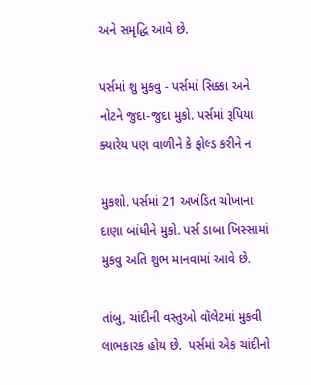અને સમૃદ્ધિ આવે છે.

પર્સમાં શુ મુકવુ - પર્સમાં સિક્કા અને નોટને જુદા-જુદા મુકો. પર્સમાં રૂપિયા ક્યારેય પણ વાળીને કે ફોલ્ડ કરીને ન

મુકશો. પર્સમાં 21 અખંડિત ચોખાના દાણા બાંધીને મુકો. પર્સ ડાબા ખિસ્સામાં મુકવુ અતિ શુભ માનવામાં આવે છે.

તાંબુ, ચાંદીની વસ્તુઓ વૉલેટમાં મુકવી લાભકારક હોય છે.  પર્સમાં એક ચાંદીનો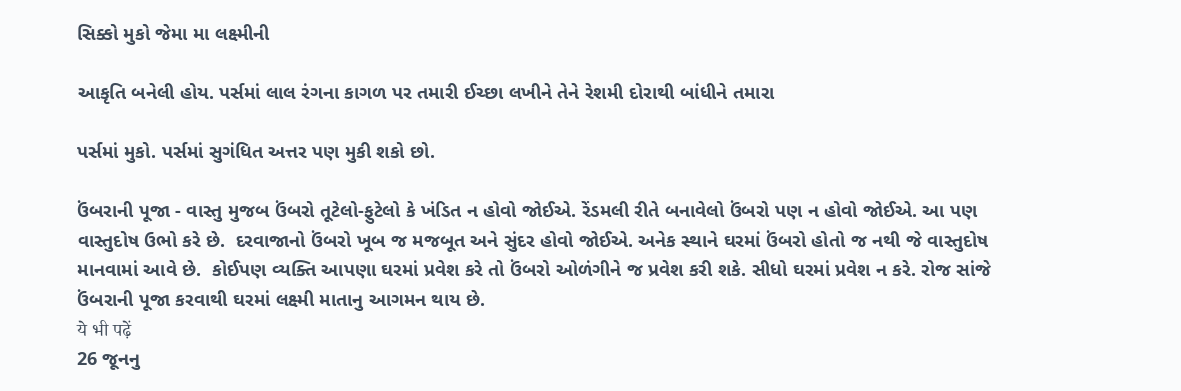સિક્કો મુકો જેમા મા લક્ષ્મીની

આકૃતિ બનેલી હોય. પર્સમાં લાલ રંગના કાગળ પર તમારી ઈચ્છા લખીને તેને રેશમી દોરાથી બાંધીને તમારા

પર્સમાં મુકો. પર્સમાં સુગંધિત અત્તર પણ મુકી શકો છો.

ઉંબરાની પૂજા - વાસ્તુ મુજબ ઉંબરો તૂટેલો-ફુટેલો કે ખંડિત ન હોવો જોઈએ. રેંડમલી રીતે બનાવેલો ઉંબરો પણ ન હોવો જોઈએ. આ પણ વાસ્તુદોષ ઉભો કરે છે.  દરવાજાનો ઉંબરો ખૂબ જ મજબૂત અને સુંદર હોવો જોઈએ. અનેક સ્થાને ઘરમાં ઉંબરો હોતો જ નથી જે વાસ્તુદોષ માનવામાં આવે છે.  કોઈપણ વ્યક્તિ આપણા ઘરમાં પ્રવેશ કરે તો ઉંબરો ઓળંગીને જ પ્રવેશ કરી શકે. સીધો ઘરમાં પ્રવેશ ન કરે. રોજ સાંજે ઉંબરાની પૂજા કરવાથી ઘરમાં લક્ષ્મી માતાનુ આગમન થાય છે.
ये भी पढ़ें
26 જૂનનુ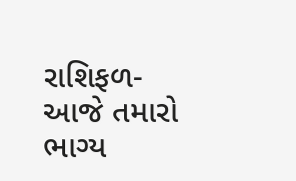રાશિફળ- આજે તમારો ભાગ્ય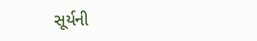સૂર્યની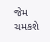જેમ ચમકશે